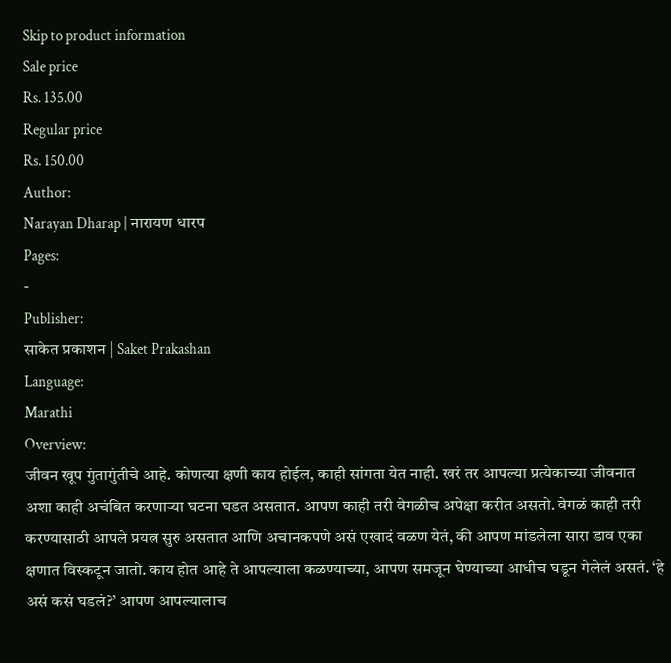Skip to product information
Sale price
Rs. 135.00
Regular price
Rs. 150.00
Author:
Narayan Dharap | नारायण धारप
Pages:
-
Publisher:
साकेत प्रकाशन | Saket Prakashan
Language:
Marathi
Overview:
जीवन खूप गुंतागुंतीचे आहे. कोणत्या क्षणी काय होईल, काही सांगता येत नाही. खरं तर आपल्या प्रत्येकाच्या जीवनात अशा काही अचंबित करणाऱ्या घटना घडत असतात. आपण काही तरी वेगळीच अपेक्षा करीत असतो. वेगळं काही तरी करण्यासाठी आपले प्रयत्न सुरु असतात आणि अचानकपणे असं एखादं वळण येतं, की आपण मांडलेला सारा डाव एका क्षणात विस्कटून जातो. काय होत आहे ते आपल्याला कळण्याच्या, आपण समजून घेण्याच्या आधीच घडून गेलेलं असतं. ‘हे असं कसं घडलं?’ आपण आपल्यालाच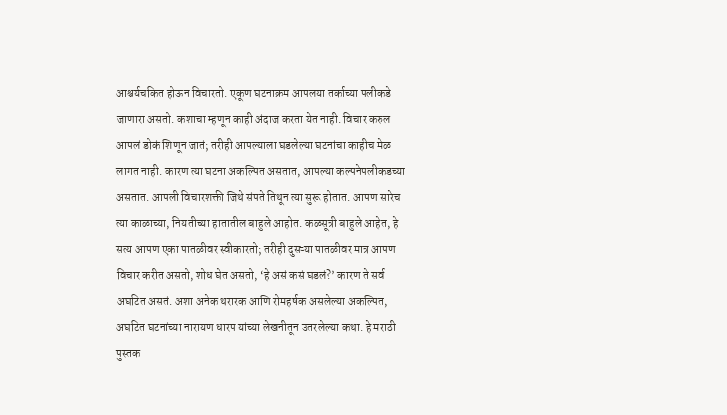आश्चर्यचकित होऊन विचारतो. एकूण घटनाक्रम आपलया तर्काच्या पलीकडे जाणारा असतो. कशाचा म्हणून काही अंदाज करता येत नाही. विचार करुल आपलं डोकं शिणून जातं; तरीही आपल्याला घडलेल्या घटनांचा काहीच मेळ लागत नाही. कारण त्या घटना अकल्पित असतात, आपल्या कल्पनेपलीकडच्या असतात. आपली विचारशक्ती जिथे संपते तिथून त्या सुरू होतात. आपण सारेच त्या काळाच्या, नियतीच्या हातातील बाहुले आहोत. कळसूत्री बाहुले आहेत, हे सत्य आपण एका पातळीवर स्वीकारतो; तरीही दुसऱ्या पातळीवर मात्र आपण विचार करीत असतो, शोध घेत असतो, ‘हे असं कसं घडलं?’ कारण ते सर्व अघटित असतं. अशा अनेक थरारक आणि रोमहर्षक असलेल्या अकल्पित, अघटित घटनांच्या नारायण धारप यांच्या लेखनीतून उतरलेल्या कथा. हे मराठी पुस्तक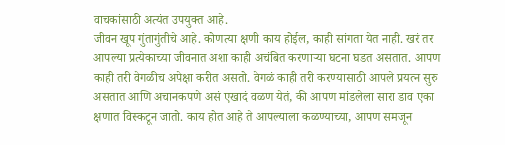वाचकांसाठी अत्यंत उपयुक्त आहे.
जीवन खूप गुंतागुंतीचे आहे. कोणत्या क्षणी काय होईल, काही सांगता येत नाही. खरं तर आपल्या प्रत्येकाच्या जीवनात अशा काही अचंबित करणाऱ्या घटना घडत असतात. आपण काही तरी वेगळीच अपेक्षा करीत असतो. वेगळं काही तरी करण्यासाठी आपले प्रयत्न सुरु असतात आणि अचानकपणे असं एखादं वळण येतं, की आपण मांडलेला सारा डाव एका क्षणात विस्कटून जातो. काय होत आहे ते आपल्याला कळण्याच्या, आपण समजून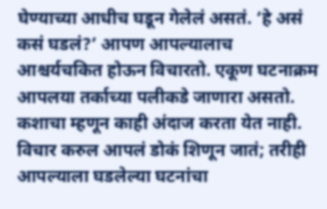घेण्याच्या आधीच घडून गेलेलं असतं. ‘हे असं कसं घडलं?’ आपण आपल्यालाच आश्चर्यचकित होऊन विचारतो. एकूण घटनाक्रम आपलया तर्काच्या पलीकडे जाणारा असतो. कशाचा म्हणून काही अंदाज करता येत नाही. विचार करुल आपलं डोकं शिणून जातं; तरीही आपल्याला घडलेल्या घटनांचा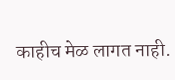काहीच मेळ लागत नाही.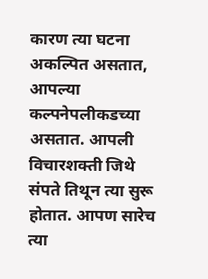कारण त्या घटना अकल्पित असतात, आपल्या कल्पनेपलीकडच्या असतात. आपली विचारशक्ती जिथे संपते तिथून त्या सुरू होतात. आपण सारेच त्या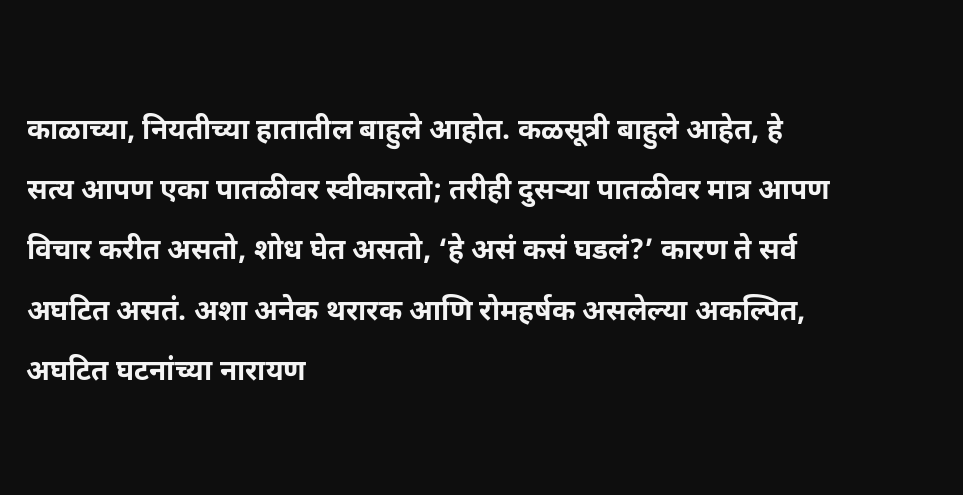काळाच्या, नियतीच्या हातातील बाहुले आहोत. कळसूत्री बाहुले आहेत, हे सत्य आपण एका पातळीवर स्वीकारतो; तरीही दुसऱ्या पातळीवर मात्र आपण विचार करीत असतो, शोध घेत असतो, ‘हे असं कसं घडलं?’ कारण ते सर्व अघटित असतं. अशा अनेक थरारक आणि रोमहर्षक असलेल्या अकल्पित, अघटित घटनांच्या नारायण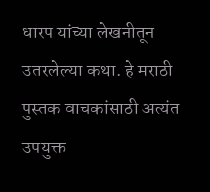धारप यांच्या लेखनीतून उतरलेल्या कथा. हे मराठी पुस्तक वाचकांसाठी अत्यंत उपयुक्त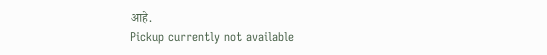आहे.
Pickup currently not available